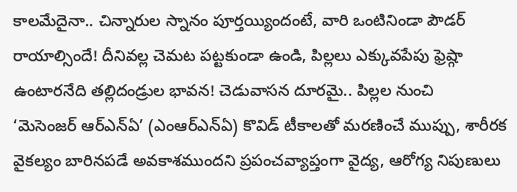కాలమేదైనా.. చిన్నారుల స్నానం పూర్తయ్యిందంటే, వారి ఒంటినిండా పౌడర్ రాయాల్సిందే! దీనివల్ల చెమట పట్టకుండా ఉండి, పిల్లలు ఎక్కువపేపు ఫ్రెష్గా ఉంటారనేది తల్లిదండ్రుల భావన! చెడువాసన దూరమై.. పిల్లల నుంచి
‘మెసెంజర్ ఆర్ఎన్ఏ’ (ఎంఆర్ఎన్ఏ) కొవిడ్ టీకాలతో మరణించే ముప్పు, శారీరక వైకల్యం బారినపడే అవకాశముందని ప్రపంచవ్యాప్తంగా వైద్య, ఆరోగ్య నిపుణులు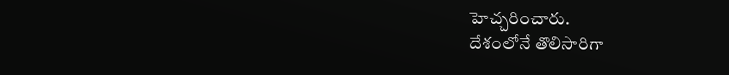హెచ్చరించారు.
దేశంలోనే తొలిసారిగా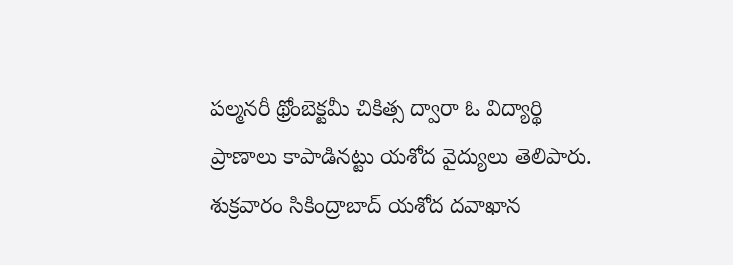పల్మనరీ థ్రోంబెక్టమీ చికిత్స ద్వారా ఓ విద్యార్థి ప్రాణాలు కాపాడినట్టు యశోద వైద్యులు తెలిపారు. శుక్రవారం సికింద్రాబాద్ యశోద దవాఖాన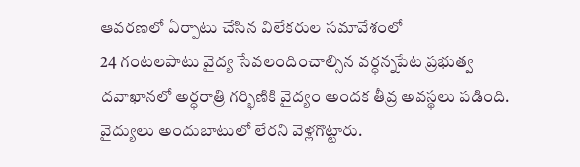ఆవరణలో ఏర్పాటు చేసిన విలేకరుల సమావేశంలో
24 గంటలపాటు వైద్య సేవలందించాల్సిన వర్ధన్నపేట ప్రభుత్వ దవాఖానలో అర్ధరాత్రి గర్భిణికి వైద్యం అందక తీవ్ర అవస్థలు పడింది. వైద్యులు అందుబాటులో లేరని వెళ్లగొట్టారు.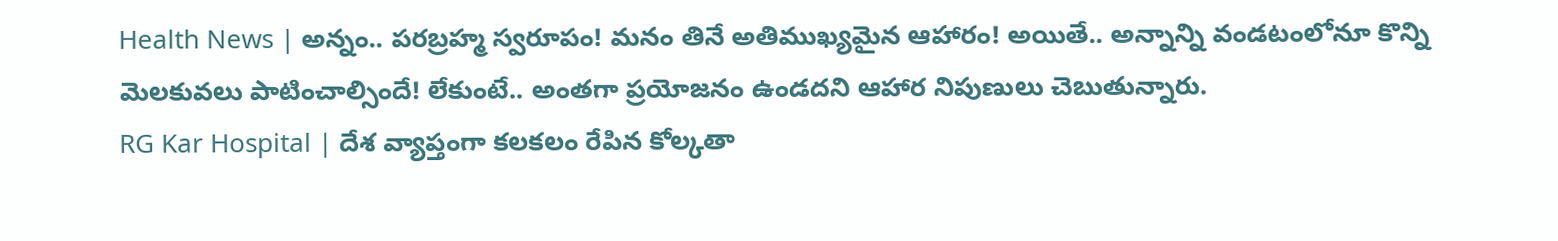Health News | అన్నం.. పరబ్రహ్మ స్వరూపం! మనం తినే అతిముఖ్యమైన ఆహారం! అయితే.. అన్నాన్ని వండటంలోనూ కొన్ని మెలకువలు పాటించాల్సిందే! లేకుంటే.. అంతగా ప్రయోజనం ఉండదని ఆహార నిపుణులు చెబుతున్నారు.
RG Kar Hospital | దేశ వ్యాప్తంగా కలకలం రేపిన కోల్కతా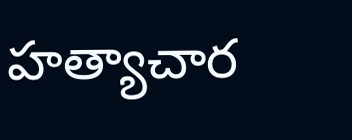హత్యాచార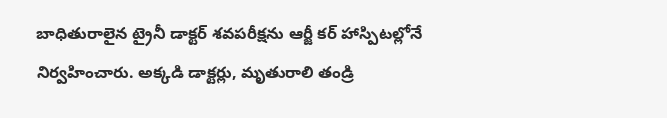బాధితురాలైన ట్రైనీ డాక్టర్ శవపరీక్షను ఆర్జీ కర్ హాస్పిటల్లోనే నిర్వహించారు. అక్కడి డాక్టర్లు, మృతురాలి తండ్రి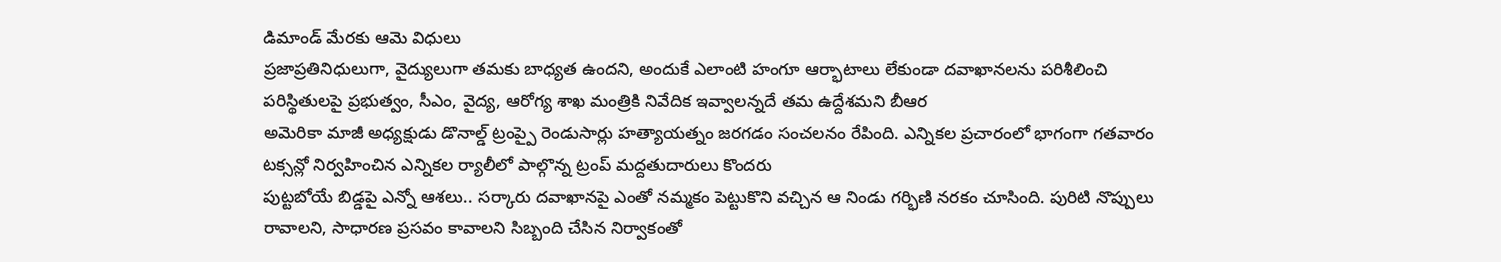డిమాండ్ మేరకు ఆమె విధులు
ప్రజాప్రతినిధులుగా, వైద్యులుగా తమకు బాధ్యత ఉందని, అందుకే ఎలాంటి హంగూ ఆర్భాటాలు లేకుండా దవాఖానలను పరిశీలించి పరిస్థితులపై ప్రభుత్వం, సీఎం, వైద్య, ఆరోగ్య శాఖ మంత్రికి నివేదిక ఇవ్వాలన్నదే తమ ఉద్దేశమని బీఆర
అమెరికా మాజీ అధ్యక్షుడు డొనాల్డ్ ట్రంప్పై రెండుసార్లు హత్యాయత్నం జరగడం సంచలనం రేపింది. ఎన్నికల ప్రచారంలో భాగంగా గతవారం టక్సన్లో నిర్వహించిన ఎన్నికల ర్యాలీలో పాల్గొన్న ట్రంప్ మద్దతుదారులు కొందరు
పుట్టబోయే బిడ్డపై ఎన్నో ఆశలు.. సర్కారు దవాఖానపై ఎంతో నమ్మకం పెట్టుకొని వచ్చిన ఆ నిండు గర్భిణి నరకం చూసింది. పురిటి నొప్పులు రావాలని, సాధారణ ప్రసవం కావాలని సిబ్బంది చేసిన నిర్వాకంతో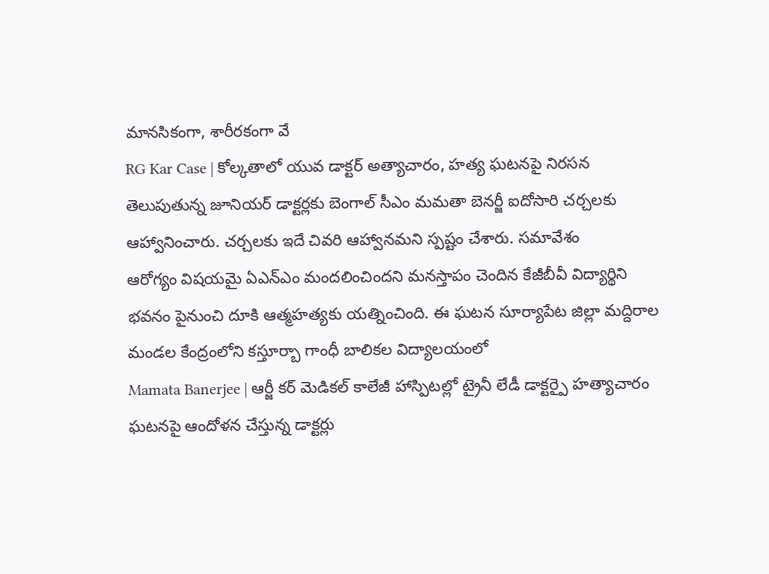మానసికంగా, శారీరకంగా వే
RG Kar Case | కోల్కతాలో యువ డాక్టర్ అత్యాచారం, హత్య ఘటనపై నిరసన తెలుపుతున్న జూనియర్ డాక్టర్లకు బెంగాల్ సీఎం మమతా బెనర్జీ ఐదోసారి చర్చలకు ఆహ్వానించారు. చర్చలకు ఇదే చివరి ఆహ్వానమని స్పష్టం చేశారు. సమావేశం
ఆరోగ్యం విషయమై ఏఎన్ఎం మందలించిందని మనస్తాపం చెందిన కేజీబీవీ విద్యార్థిని భవనం పైనుంచి దూకి ఆత్మహత్యకు యత్నించింది. ఈ ఘటన సూర్యాపేట జిల్లా మద్దిరాల మండల కేంద్రంలోని కస్తూర్బా గాంధీ బాలికల విద్యాలయంలో
Mamata Banerjee | ఆర్జీ కర్ మెడికల్ కాలేజీ హాస్పిటల్లో ట్రైనీ లేడీ డాక్టర్పై హత్యాచారం ఘటనపై ఆందోళన చేస్తున్న డాక్టర్లు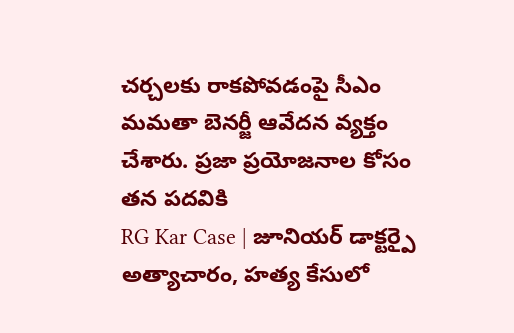చర్చలకు రాకపోవడంపై సీఎం మమతా బెనర్జీ ఆవేదన వ్యక్తం చేశారు. ప్రజా ప్రయోజనాల కోసం తన పదవికి
RG Kar Case | జూనియర్ డాక్టర్పై అత్యాచారం, హత్య కేసులో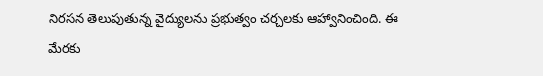నిరసన తెలుపుతున్న వైద్యులను ప్రభుత్వం చర్చలకు ఆహ్వానించింది. ఈ మేరకు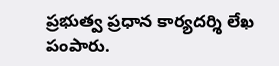ప్రభుత్వ ప్రధాన కార్యదర్శి లేఖ పంపారు.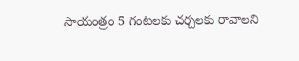సాయంత్రం 5 గంటలకు చర్చలకు రావాలని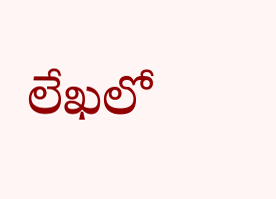లేఖలో